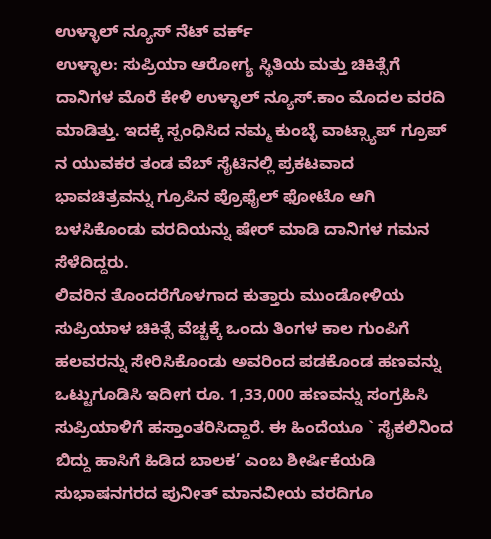ಉಳ್ಳಾಲ್ ನ್ಯೂಸ್ ನೆಟ್ ವರ್ಕ್
ಉಳ್ಳಾಲ: ಸುಪ್ರಿಯಾ ಆರೋಗ್ಯ ಸ್ಥಿತಿಯ ಮತ್ತು ಚಿಕಿತ್ಸೆಗೆ ದಾನಿಗಳ ಮೊರೆ ಕೇಳಿ ಉಳ್ಳಾಲ್ ನ್ಯೂಸ್.ಕಾಂ ಮೊದಲ ವರದಿ ಮಾಡಿತ್ತು. ಇದಕ್ಕೆ ಸ್ಪಂಧಿಸಿದ ನಮ್ಮ ಕುಂಬ್ಳೆ ವಾಟ್ಸ್ಯಾಪ್ ಗ್ರೂಪ್ ನ ಯುವಕರ ತಂಡ ವೆಬ್ ಸೈಟಿನಲ್ಲಿ ಪ್ರಕಟವಾದ ಭಾವಚಿತ್ರವನ್ನು ಗ್ರೂಪಿನ ಪ್ರೊಫೈಲ್ ಫೋಟೊ ಆಗಿ ಬಳಸಿಕೊಂಡು ವರದಿಯನ್ನು ಷೇರ್ ಮಾಡಿ ದಾನಿಗಳ ಗಮನ ಸೆಳೆದಿದ್ದರು.
ಲಿವರಿನ ತೊಂದರೆಗೊಳಗಾದ ಕುತ್ತಾರು ಮುಂಡೋಳಿಯ ಸುಪ್ರಿಯಾಳ ಚಿಕಿತ್ಸೆ ವೆಚ್ಚಕ್ಕೆ ಒಂದು ತಿಂಗಳ ಕಾಲ ಗುಂಪಿಗೆ ಹಲವರನ್ನು ಸೇರಿಸಿಕೊಂಡು ಅವರಿಂದ ಪಡಕೊಂಡ ಹಣವನ್ನು ಒಟ್ಟುಗೂಡಿಸಿ ಇದೀಗ ರೂ. 1,33,000 ಹಣವನ್ನು ಸಂಗ್ರಹಿಸಿ ಸುಪ್ರಿಯಾಳಿಗೆ ಹಸ್ತಾಂತರಿಸಿದ್ದಾರೆ. ಈ ಹಿಂದೆಯೂ ` ಸೈಕಲಿನಿಂದ ಬಿದ್ದು ಹಾಸಿಗೆ ಹಿಡಿದ ಬಾಲಕ’ ಎಂಬ ಶೀರ್ಷಿಕೆಯಡಿ ಸುಭಾಷನಗರದ ಪುನೀತ್ ಮಾನವೀಯ ವರದಿಗೂ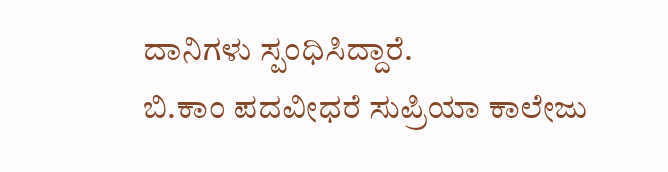ದಾನಿಗಳು ಸ್ಪಂಧಿಸಿದ್ದಾರೆ.
ಬಿ.ಕಾಂ ಪದವೀಧರೆ ಸುಪ್ರಿಯಾ ಕಾಲೇಜು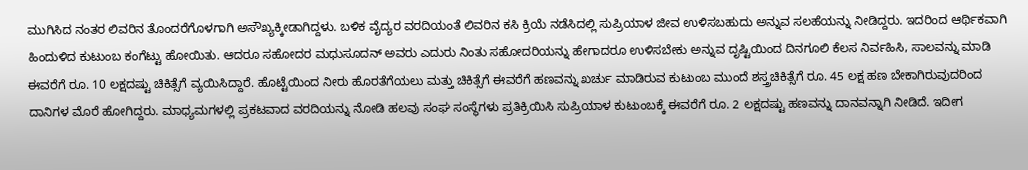ಮುಗಿಸಿದ ನಂತರ ಲಿವರಿನ ತೊಂದರೆಗೊಳಗಾಗಿ ಅಸೌಖ್ಯಕ್ಕೀಡಾಗಿದ್ದಳು. ಬಳಿಕ ವೈದ್ಯರ ವರದಿಯಂತೆ ಲಿವರಿನ ಕಸಿ ಕ್ರಿಯೆ ನಡೆಸಿದಲ್ಲಿ ಸುಪ್ರಿಯಾಳ ಜೀವ ಉಳಿಸಬಹುದು ಅನ್ನುವ ಸಲಹೆಯನ್ನು ನೀಡಿದ್ದರು. ಇದರಿಂದ ಆರ್ಥಿಕವಾಗಿ ಹಿಂದುಳಿದ ಕುಟುಂಬ ಕಂಗೆಟ್ಟು ಹೋಯಿತು. ಆದರೂ ಸಹೋದರ ಮಧುಸೂದನ್ ಅವರು ಎದುರು ನಿಂತು ಸಹೋದರಿಯನ್ನು ಹೇಗಾದರೂ ಉಳಿಸಬೇಕು ಅನ್ನುವ ದೃಷ್ಟಿಯಿಂದ ದಿನಗೂಲಿ ಕೆಲಸ ನಿರ್ವಹಿಸಿ, ಸಾಲವನ್ನು ಮಾಡಿ ಈವರೆಗೆ ರೂ. 10 ಲಕ್ಷದಷ್ಟು ಚಿಕಿತ್ಸೆಗೆ ವ್ಯಯಿಸಿದ್ದಾರೆ. ಹೊಟ್ಟೆಯಿಂದ ನೀರು ಹೊರತೆಗೆಯಲು ಮತ್ತು ಚಿಕಿತ್ಸೆಗೆ ಈವರೆಗೆ ಹಣವನ್ನು ಖರ್ಚು ಮಾಡಿರುವ ಕುಟುಂಬ ಮುಂದೆ ಶಸ್ತ್ರಚಿಕಿತ್ಸೆಗೆ ರೂ. 45 ಲಕ್ಷ ಹಣ ಬೇಕಾಗಿರುವುದರಿಂದ ದಾನಿಗಳ ಮೊರೆ ಹೋಗಿದ್ದರು. ಮಾಧ್ಯಮಗಳಲ್ಲಿ ಪ್ರಕಟವಾದ ವರದಿಯನ್ನು ನೋಡಿ ಹಲವು ಸಂಘ ಸಂಸ್ಥೆಗಳು ಪ್ರತಿಕ್ರಿಯಿಸಿ ಸುಪ್ರಿಯಾಳ ಕುಟುಂಬಕ್ಕೆ ಈವರೆಗೆ ರೂ. 2 ಲಕ್ಷದಷ್ಟು ಹಣವನ್ನು ದಾನವನ್ನಾಗಿ ನೀಡಿದೆ. ಇದೀಗ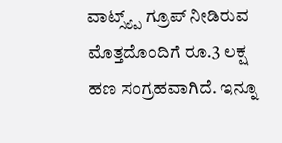ವಾಟ್ಸ್ಯ್ಪ್ ಗ್ರೂಪ್ ನೀಡಿರುವ ಮೊತ್ತದೊಂದಿಗೆ ರೂ.3 ಲಕ್ಷ ಹಣ ಸಂಗ್ರಹವಾಗಿದೆ. ಇನ್ನೂ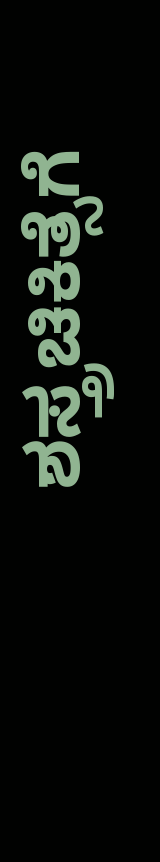ಶಸ್ತ್ರಚಿಕಿತ್ಸೆಗೆ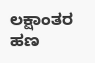ಲಕ್ಷಾಂತರ ಹಣ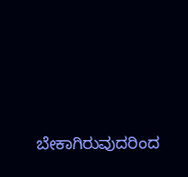ಬೇಕಾಗಿರುವುದರಿಂದ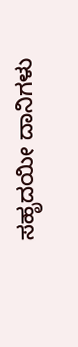ಸಹೃದಯೀ ದಾನಿಗಳು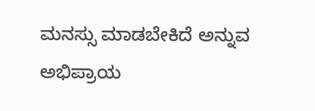ಮನಸ್ಸು ಮಾಡಬೇಕಿದೆ ಅನ್ನುವ ಅಭಿಪ್ರಾಯ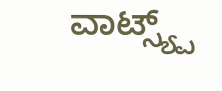ವಾಟ್ಸ್ಯ್ಪ್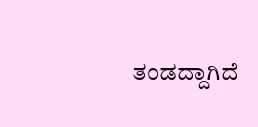ತಂಡದ್ದಾಗಿದೆ